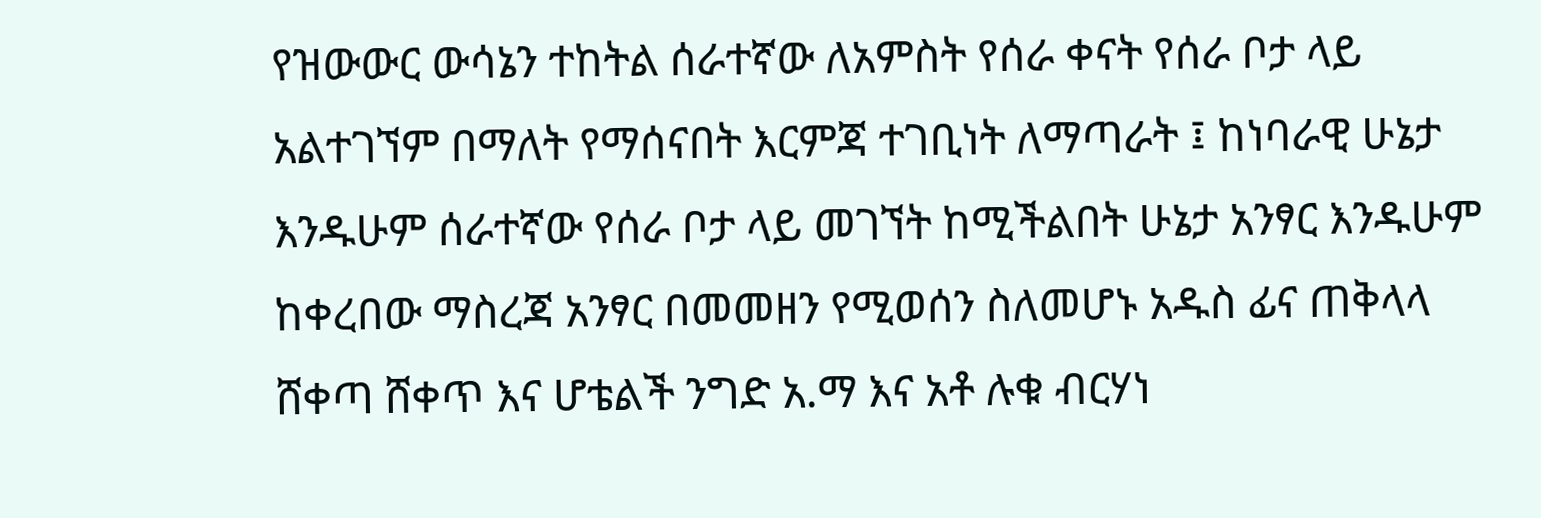የዝውውር ውሳኔን ተከትል ሰራተኛው ለአምስት የሰራ ቀናት የሰራ ቦታ ላይ አልተገኘም በማለት የማሰናበት እርምጃ ተገቢነት ለማጣራት ፤ ከነባራዊ ሁኔታ እንዱሁም ሰራተኛው የሰራ ቦታ ላይ መገኘት ከሚችልበት ሁኔታ አንፃር እንዱሁም ከቀረበው ማስረጃ አንፃር በመመዘን የሚወሰን ስለመሆኑ አዱስ ፊና ጠቅላላ ሸቀጣ ሸቀጥ እና ሆቴልች ንግድ አ.ማ እና አቶ ሉቁ ብርሃነ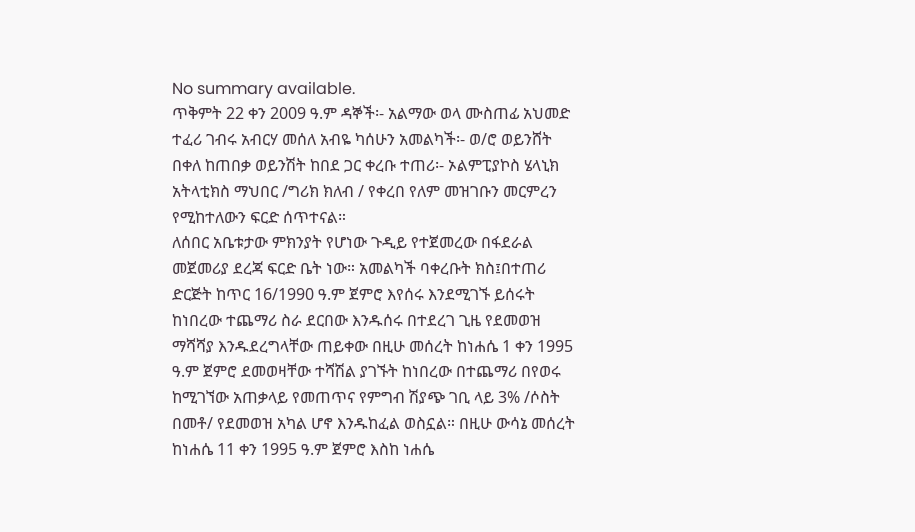No summary available.
ጥቅምት 22 ቀን 2009 ዓ.ም ዳኞች፡- አልማው ወላ ሙስጠፊ አህመድ ተፈሪ ገብሩ አብርሃ መሰለ አብዬ ካሰሁን አመልካች፡- ወ/ሮ ወይንሸት በቀለ ከጠበቃ ወይንሽት ከበደ ጋር ቀረቡ ተጠሪ፡- ኦልምፒያኮስ ሄላኒክ አትላቲክስ ማህበር /ግሪክ ክለብ / የቀረበ የለም መዝገቡን መርምረን የሚከተለውን ፍርድ ሰጥተናል።
ለሰበር አቤቱታው ምክንያት የሆነው ጉዲይ የተጀመረው በፋደራል መጀመሪያ ደረጃ ፍርድ ቤት ነው። አመልካች ባቀረቡት ክስ፤በተጠሪ ድርጅት ከጥር 16/1990 ዓ.ም ጀምሮ እየሰሩ እንደሚገኙ ይሰሩት ከነበረው ተጨማሪ ስራ ደርበው እንዱሰሩ በተደረገ ጊዜ የደመወዝ ማሻሻያ እንዱደረግላቸው ጠይቀው በዚሁ መሰረት ከነሐሴ 1 ቀን 1995 ዓ.ም ጀምሮ ደመወዛቸው ተሻሽል ያገኙት ከነበረው በተጨማሪ በየወሩ ከሚገኘው አጠቃላይ የመጠጥና የምግብ ሽያጭ ገቢ ላይ 3% /ሶስት በመቶ/ የደመወዝ አካል ሆኖ እንዱከፈል ወስኗል። በዚሁ ውሳኔ መሰረት ከነሐሴ 11 ቀን 1995 ዓ.ም ጀምሮ እስከ ነሐሴ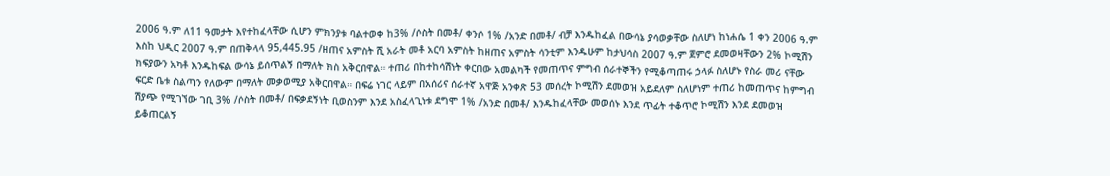2006 ዓ.ም ለ11 ዓመታት እየተከፈላቸው ሲሆን ምክንያቱ ባልተወቀ ከ3% /ሶስት በመቶ/ ቀንሶ 1% /አንድ በመቶ/ ብቻ እንዱከፈል በውሳኔ ያሳወቃቸው ስለሆነ ከነሐሴ 1 ቀን 2006 ዓ.ም እስከ ህዲር 2007 ዓ.ም በጠቅላላ 95,445.95 /ዘጠና አምስት ሺ አራት መቶ አርባ አምስት ከዘጠና አምስት ሳንቲም እንዱሁም ከታህሳስ 2007 ዓ.ም ጀምሮ ደመወዛቸውን 2% ኮሚሽን ክፍያውን አካቶ እንዱከፍል ውሳኔ ይሰጥልኝ በማለት ክስ አቅርበዋል። ተጠሪ በከተከሳሽነት ቀርበው አመልካች የመጠጥና ምግብ ሰራተኞችን የሚቆጣጠሩ ኃላፉ ስለሆኑ የስራ መሪ ናቸው ፍርድ ቤቱ ስልጣን የለውም በማለት መቃወሚያ አቅርበዋል። በፍሬ ነገር ላይም በአሰሪና ሰራተኛ አዋጅ አንቀጽ 53 መሰረት ኮሚሽን ደመወዝ አይደለም ስለሆነም ተጠሪ ከመጠጥና ከምግብ ሽያጭ የሚገኘው ገቢ 3% /ሶስት በመቶ/ በፍቃደኝነት ቢወስንም እንደ አስፈላጊነቱ ደግሞ 1% /አንድ በመቶ/ እንዱከፈላቸው መወሰኑ እንደ ጥፊት ተቆጥሮ ኮሚሽን እንደ ደመወዝ ይቆጠርልኝ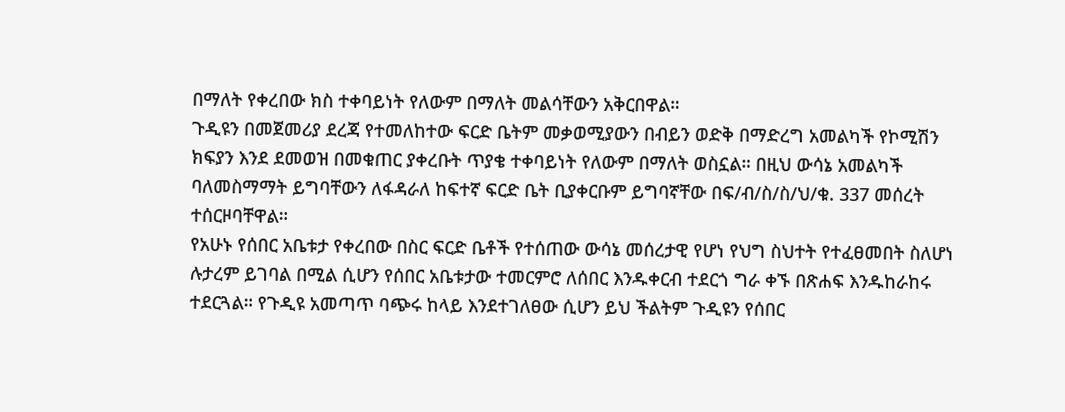በማለት የቀረበው ክስ ተቀባይነት የለውም በማለት መልሳቸውን አቅርበዋል።
ጉዲዩን በመጀመሪያ ደረጃ የተመለከተው ፍርድ ቤትም መቃወሚያውን በብይን ወድቅ በማድረግ አመልካች የኮሚሽን ክፍያን እንደ ደመወዝ በመቁጠር ያቀረቡት ጥያቄ ተቀባይነት የለውም በማለት ወስኗል። በዚህ ውሳኔ አመልካች ባለመስማማት ይግባቸውን ለፋዳራለ ከፍተኛ ፍርድ ቤት ቢያቀርቡም ይግባኛቸው በፍ/ብ/ስ/ስ/ህ/ቁ. 337 መሰረት ተሰርዞባቸዋል።
የአሁኑ የሰበር አቤቱታ የቀረበው በስር ፍርድ ቤቶች የተሰጠው ውሳኔ መሰረታዊ የሆነ የህግ ስህተት የተፈፀመበት ስለሆነ ሉታረም ይገባል በሚል ሲሆን የሰበር አቤቱታው ተመርምሮ ለሰበር እንዱቀርብ ተደርጎ ግራ ቀኙ በጽሐፍ እንዱከራከሩ ተደርጓል። የጉዲዩ አመጣጥ ባጭሩ ከላይ እንደተገለፀው ሲሆን ይህ ችልትም ጉዲዩን የሰበር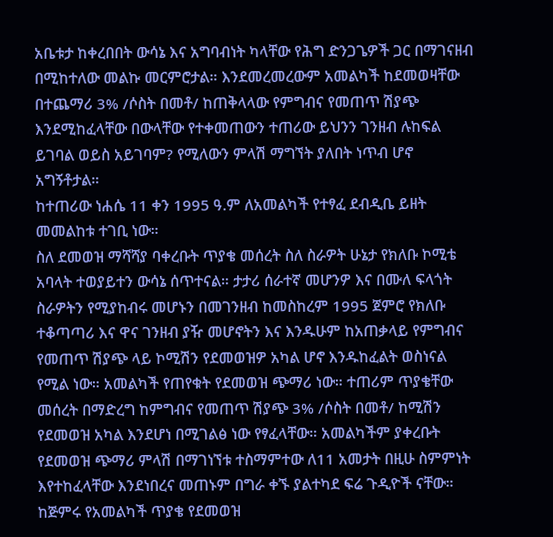አቤቱታ ከቀረበበት ውሳኔ እና አግባብነት ካላቸው የሕግ ድንጋጌዎች ጋር በማገናዘብ በሚከተለው መልኩ መርምሮታል። እንደመረመረውም አመልካች ከደመወዛቸው በተጨማሪ 3% /ሶስት በመቶ/ ከጠቅላላው የምግብና የመጠጥ ሽያጭ እንደሚከፈላቸው በውላቸው የተቀመጠውን ተጠሪው ይህንን ገንዘብ ሉከፍል ይገባል ወይስ አይገባም? የሚለውን ምላሽ ማግኘት ያለበት ነጥብ ሆኖ አግኝቶታል።
ከተጠሪው ነሐሴ 11 ቀን 1995 ዓ.ም ለአመልካች የተፃፈ ደብዲቤ ይዘት መመልከቱ ተገቢ ነው።
ስለ ደመወዝ ማሻሻያ ባቀረቡት ጥያቄ መሰረት ስለ ስራዎት ሁኔታ የክለቡ ኮሚቴ አባላት ተወያይተን ውሳኔ ሰጥተናል። ታታሪ ሰራተኛ መሆንዎ እና በሙለ ፍላጎት ስራዎትን የሚያከብሩ መሆኑን በመገንዘብ ከመስከረም 1995 ጀምሮ የክለቡ ተቆጣጣሪ እና ዋና ገንዘብ ያዥ መሆኖትን እና እንዱሁም ከአጠቃላይ የምግብና የመጠጥ ሽያጭ ላይ ኮሚሽን የደመወዝዎ አካል ሆኖ እንዱከፈልት ወስነናል የሚል ነው። አመልካች የጠየቁት የደመወዝ ጭማሪ ነው። ተጠሪም ጥያቄቸው መሰረት በማድረግ ከምግብና የመጠጥ ሽያጭ 3% /ሶስት በመቶ/ ከሚሽን የደመወዝ አካል እንደሆነ በሚገልፅ ነው የፃፈላቸው። አመልካችም ያቀረቡት የደመወዝ ጭማሪ ምላሽ በማገነኘቱ ተስማምተው ለ11 አመታት በዚሁ ስምምነት እየተከፈላቸው እንደነበረና መጠኑም በግራ ቀኙ ያልተካደ ፍሬ ጉዲዮች ናቸው።
ከጅምሩ የአመልካች ጥያቄ የደመወዝ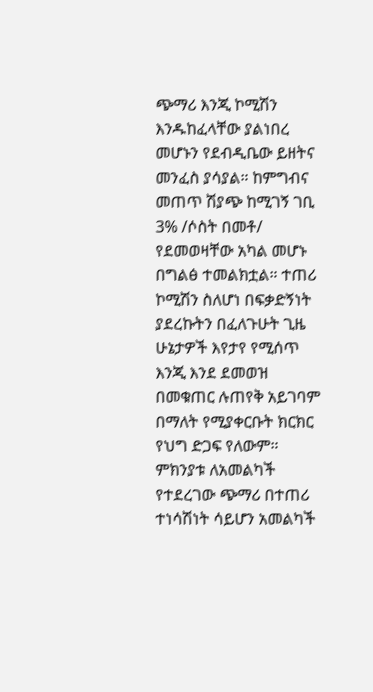ጭማሪ እንጂ ኮሚሽን እንዱከፈላቸው ያልነበረ መሆኑን የደብዲቤው ይዘትና መንፈስ ያሳያል። ከምግብና መጠጥ ሽያጭ ከሚገኝ ገቢ 3% /ሶስት በመቶ/ የደመወዛቸው አካል መሆኑ በግልፅ ተመልክቷል። ተጠሪ ኮሚሽን ስለሆነ በፍቃድኝነት ያደረኩትን በፈለጉሁት ጊዜ ሁኔታዎች እየታየ የሚሰጥ እንጂ እንደ ደመወዝ በመቁጠር ሉጠየቅ አይገባም በማለት የሚያቀርቡት ክርክር የህግ ድጋፍ የለውም። ምክንያቱ ለአመልካች የተደረገው ጭማሪ በተጠሪ ተነሳሽነት ሳይሆን አመልካች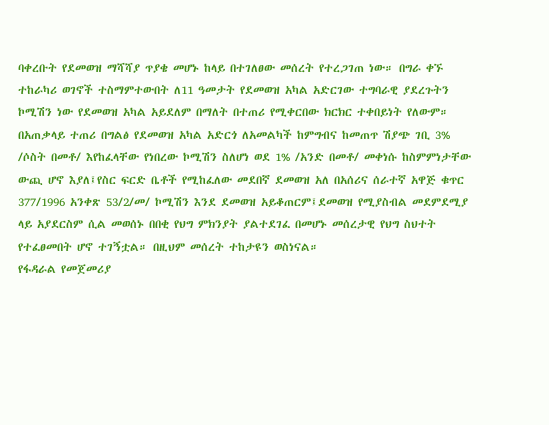ባቀረቡት የደመወዝ ማሻሻያ ጥያቄ መሆኑ ከላይ በተገለፀው መሰረት የተረጋገጠ ነው። በግራ ቀኙ ተከራካሪ ወገኖች ተስማምተውበት ለ11 ዓመታት የደመወዝ አካል አድርገው ተግባራዊ ያደረጉትን ኮሚሽን ነው የደመወዝ አካል አይደለም በማለት በተጠሪ የሚቀርበው ክርክር ተቀበይነት የለውም።
በአጠቃላይ ተጠሪ በግልፅ የደመወዝ አካል አድርጎ ለአመልካች ከምግብና ከመጠጥ ሽያጭ ገቢ 3% /ሶስት በመቶ/ እየከፈላቸው የነበረው ኮሚሽን ስለሆነ ወደ 1% /አንድ በመቶ/ መቀነሱ ከስምምነታቸው ውጪ ሆኖ እያለ፤የስር ፍርድ ቤቶች የሚከፈለው መደበኛ ደመወዝ አለ በአሰሪና ሰራተኛ አዋጅ ቁጥር 377/1996 አንቀጽ 53/2/መ/ ኮሚሽን እንደ ደመወዝ አይቆጠርም፤ደመወዝ የሚያስብል መደምደሚያ ላይ አያደርስም ሲል መወሰኑ በበቂ የህግ ምክንያት ያልተደገፈ በመሆኑ መሰረታዊ የህግ ስህተት የተፈፀመበት ሆኖ ተገኝቷል። በዚህም መሰረት ተከታዩን ወስነናል።
የፋዳራል የመጀመሪያ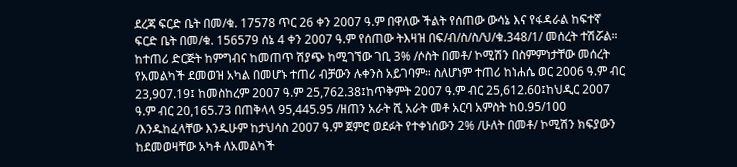ደረጃ ፍርድ ቤት በመ/ቁ. 17578 ጥር 26 ቀን 2007 ዓ.ም በዋለው ችልት የሰጠው ውሳኔ እና የፋዳራል ከፍተኛ ፍርድ ቤት በመ/ቁ. 156579 ሰኔ 4 ቀን 2007 ዓ.ም የሰጠው ትእዛዝ በፍ/ብ/ስ/ስ/ህ/ቁ.348/1/ መሰረት ተሽሯል።
ከተጠሪ ድርጅት ከምግብና ከመጠጥ ሽያጭ ከሚገኘው ገቢ 3% /ሶስት በመቶ/ ኮሚሽን በስምምነታቸው መሰረት የአመልካች ደመወዝ አካል በመሆኑ ተጠሪ ብቻውን ሉቀንስ አይገባም። ስለሆነም ተጠሪ ከነሐሴ ወር 2006 ዓ.ም ብር 23,907.19፤ ከመስከረም 2007 ዓ.ም 25,762.38፤ከጥቅምት 2007 ዓ.ም ብር 25,612.60፤ከህዲር 2007 ዓ.ም ብር 20,165.73 በጠቅላላ 95,445.95 /ዘጠን አራት ሺ አራት መቶ አርባ አምስት ከ0.95/100 /እንዱከፈላቸው እንዱሁም ከታህሳስ 2007 ዓ.ም ጀምሮ ወደፉት የተቀነሰውን 2% /ሁለት በመቶ/ ኮሚሽን ክፍያውን ከደመወዛቸው አካቶ ለአመልካች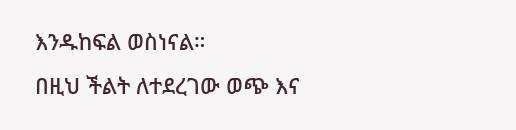እንዱከፍል ወስነናል።
በዚህ ችልት ለተደረገው ወጭ እና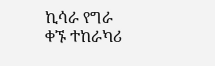ኪሳራ የግራ ቀኙ ተከራካሪ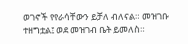ወገኖች የየራሳቸውን ይቻለ ብለናል። መዝገቡ ተዘግቷል፤ ወደ መዝገብ ቤት ይመለስ።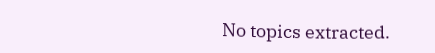No topics extracted.